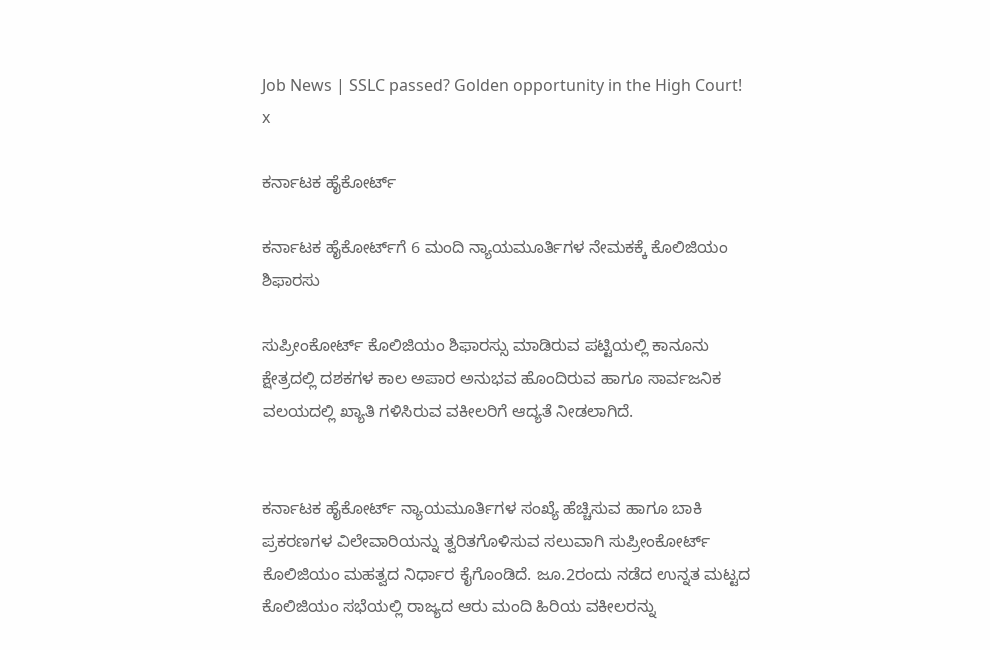Job News | SSLC passed? Golden opportunity in the High Court!
x

ಕರ್ನಾಟಕ ಹೈಕೋರ್ಟ್‌

ಕರ್ನಾಟಕ ಹೈಕೋರ್ಟ್‌ಗೆ 6 ಮಂದಿ ನ್ಯಾಯಮೂರ್ತಿಗಳ ನೇಮಕಕ್ಕೆ ಕೊಲಿಜಿಯಂ ಶಿಫಾರಸು

ಸುಪ್ರೀಂಕೋರ್ಟ್ ಕೊಲಿಜಿಯಂ ಶಿಫಾರಸ್ಸು ಮಾಡಿರುವ ಪಟ್ಟಿಯಲ್ಲಿ ಕಾನೂನು ಕ್ಷೇತ್ರದಲ್ಲಿ ದಶಕಗಳ ಕಾಲ ಅಪಾರ ಅನುಭವ ಹೊಂದಿರುವ ಹಾಗೂ ಸಾರ್ವಜನಿಕ ವಲಯದಲ್ಲಿ ಖ್ಯಾತಿ ಗಳಿಸಿರುವ ವಕೀಲರಿಗೆ ಆದ್ಯತೆ ನೀಡಲಾಗಿದೆ.


ಕರ್ನಾಟಕ ಹೈಕೋರ್ಟ್‌ ನ್ಯಾಯಮೂರ್ತಿಗಳ ಸಂಖ್ಯೆ ಹೆಚ್ಚಿಸುವ ಹಾಗೂ ಬಾಕಿ ಪ್ರಕರಣಗಳ ವಿಲೇವಾರಿಯನ್ನು ತ್ವರಿತಗೊಳಿಸುವ ಸಲುವಾಗಿ ಸುಪ್ರೀಂಕೋರ್ಟ್ ಕೊಲಿಜಿಯಂ ಮಹತ್ವದ ನಿರ್ಧಾರ ಕೈಗೊಂಡಿದೆ. ಜೂ.2ರಂದು ನಡೆದ ಉನ್ನತ ಮಟ್ಟದ ಕೊಲಿಜಿಯಂ ಸಭೆಯಲ್ಲಿ ರಾಜ್ಯದ ಆರು ಮಂದಿ ಹಿರಿಯ ವಕೀಲರನ್ನು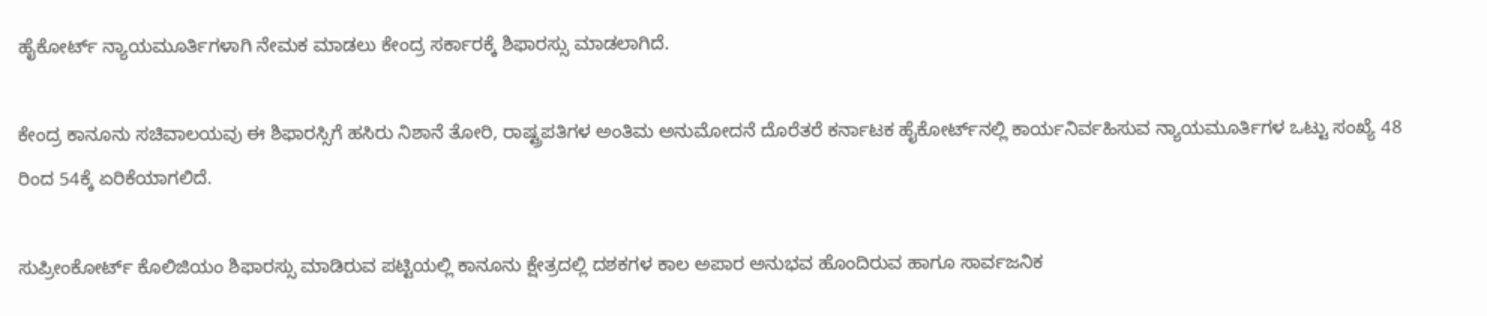ಹೈಕೋರ್ಟ್ ನ್ಯಾಯಮೂರ್ತಿಗಳಾಗಿ ನೇಮಕ ಮಾಡಲು ಕೇಂದ್ರ ಸರ್ಕಾರಕ್ಕೆ ಶಿಫಾರಸ್ಸು ಮಾಡಲಾಗಿದೆ.

ಕೇಂದ್ರ ಕಾನೂನು ಸಚಿವಾಲಯವು ಈ ಶಿಫಾರಸ್ಸಿಗೆ ಹಸಿರು ನಿಶಾನೆ ತೋರಿ, ರಾಷ್ಟ್ರಪತಿಗಳ ಅಂತಿಮ ಅನುಮೋದನೆ ದೊರೆತರೆ ಕರ್ನಾಟಕ ಹೈಕೋರ್ಟ್‌ನಲ್ಲಿ ಕಾರ್ಯನಿರ್ವಹಿಸುವ ನ್ಯಾಯಮೂರ್ತಿಗಳ ಒಟ್ಟು ಸಂಖ್ಯೆ 48 ರಿಂದ 54ಕ್ಕೆ ಏರಿಕೆಯಾಗಲಿದೆ.

ಸುಪ್ರೀಂಕೋರ್ಟ್ ಕೊಲಿಜಿಯಂ ಶಿಫಾರಸ್ಸು ಮಾಡಿರುವ ಪಟ್ಟಿಯಲ್ಲಿ ಕಾನೂನು ಕ್ಷೇತ್ರದಲ್ಲಿ ದಶಕಗಳ ಕಾಲ ಅಪಾರ ಅನುಭವ ಹೊಂದಿರುವ ಹಾಗೂ ಸಾರ್ವಜನಿಕ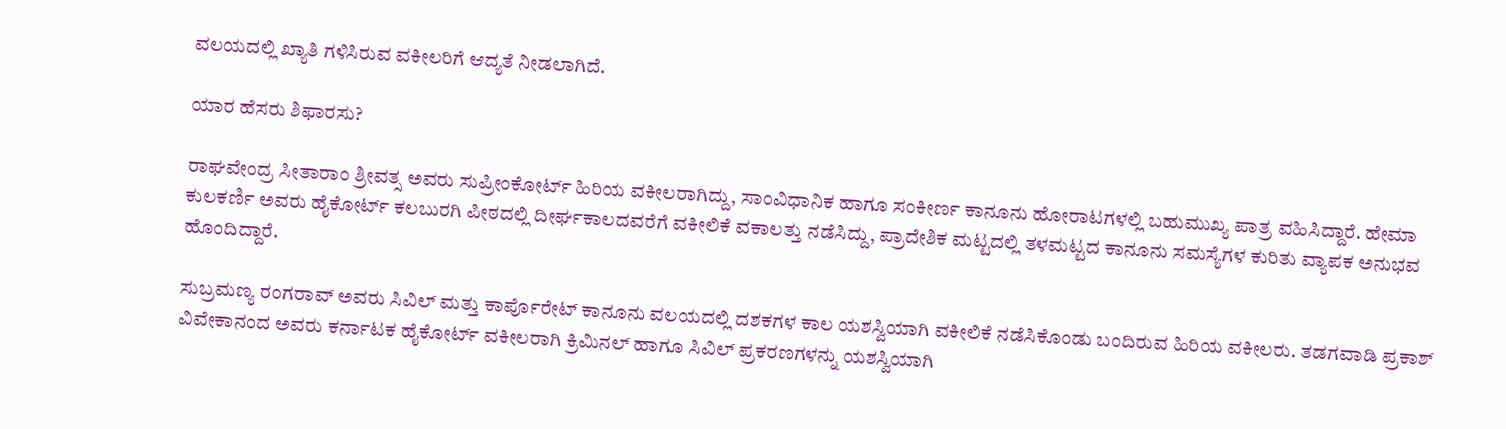ವಲಯದಲ್ಲಿ ಖ್ಯಾತಿ ಗಳಿಸಿರುವ ವಕೀಲರಿಗೆ ಆದ್ಯತೆ ನೀಡಲಾಗಿದೆ.

ಯಾರ ಹೆಸರು ಶಿಫಾರಸು?

ರಾಘವೇಂದ್ರ ಸೀತಾರಾಂ ಶ್ರೀವತ್ಸ ಅವರು ಸುಪ್ರೀಂಕೋರ್ಟ್ ಹಿರಿಯ ವಕೀಲರಾಗಿದ್ದು, ಸಾಂವಿಧಾನಿಕ ಹಾಗೂ ಸಂಕೀರ್ಣ ಕಾನೂನು ಹೋರಾಟಗಳಲ್ಲಿ ಬಹುಮುಖ್ಯ ಪಾತ್ರ ವಹಿಸಿದ್ದಾರೆ. ಹೇಮಾ ಕುಲಕರ್ಣಿ ಅವರು ಹೈಕೋರ್ಟ್ ಕಲಬುರಗಿ ಪೀಠದಲ್ಲಿ ದೀರ್ಘಕಾಲದವರೆಗೆ ವಕೀಲಿಕೆ ವಕಾಲತ್ತು ನಡೆಸಿದ್ದು, ಪ್ರಾದೇಶಿಕ ಮಟ್ಟದಲ್ಲಿ ತಳಮಟ್ಟದ ಕಾನೂನು ಸಮಸ್ಯೆಗಳ ಕುರಿತು ವ್ಯಾಪಕ ಅನುಭವ ಹೊಂದಿದ್ದಾರೆ.

ಸುಬ್ರಮಣ್ಯ ರಂಗರಾವ್ ಅವರು ಸಿವಿಲ್ ಮತ್ತು ಕಾರ್ಪೊರೇಟ್ ಕಾನೂನು ವಲಯದಲ್ಲಿ ದಶಕಗಳ ಕಾಲ ಯಶಸ್ವಿಯಾಗಿ ವಕೀಲಿಕೆ ನಡೆಸಿಕೊಂಡು ಬಂದಿರುವ ಹಿರಿಯ ವಕೀಲರು. ತಡಗವಾಡಿ ಪ್ರಕಾಶ್ ವಿವೇಕಾನಂದ ಅವರು ಕರ್ನಾಟಕ ಹೈಕೋರ್ಟ್ ವಕೀಲರಾಗಿ ಕ್ರಿಮಿನಲ್ ಹಾಗೂ ಸಿವಿಲ್ ಪ್ರಕರಣಗಳನ್ನು ಯಶಸ್ವಿಯಾಗಿ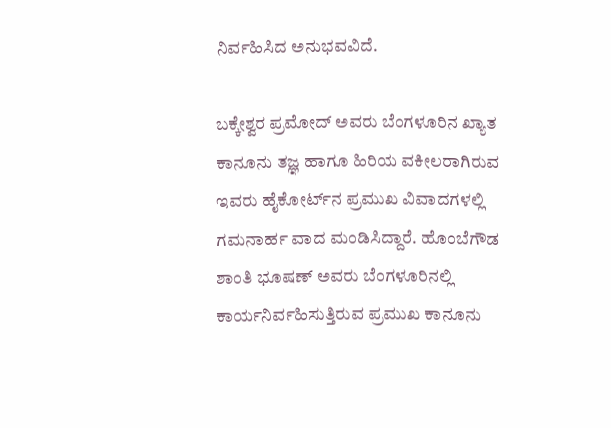ನಿರ್ವಹಿಸಿದ ಅನುಭವವಿದೆ.

ಬಕ್ಕೇಶ್ವರ ಪ್ರಮೋದ್ ಅವರು ಬೆಂಗಳೂರಿನ ಖ್ಯಾತ ಕಾನೂನು ತಜ್ಞ ಹಾಗೂ ಹಿರಿಯ ವಕೀಲರಾಗಿರುವ ಇವರು ಹೈಕೋರ್ಟ್‌ನ ಪ್ರಮುಖ ವಿವಾದಗಳಲ್ಲಿ ಗಮನಾರ್ಹ ವಾದ ಮಂಡಿಸಿದ್ದಾರೆ. ಹೊಂಬೆಗೌಡ ಶಾಂತಿ ಭೂಷಣ್ ಅವರು ಬೆಂಗಳೂರಿನಲ್ಲಿ ಕಾರ್ಯನಿರ್ವಹಿಸುತ್ತಿರುವ ಪ್ರಮುಖ ಕಾನೂನು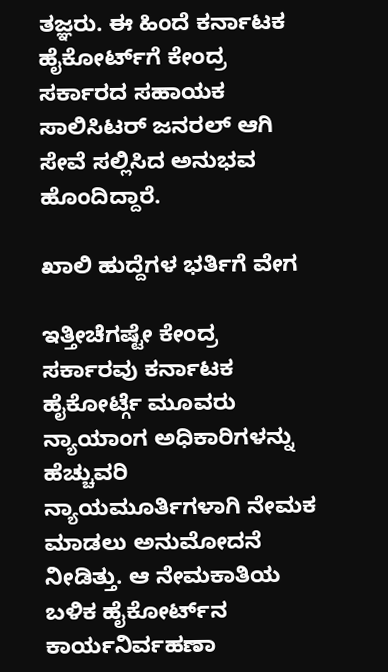ತಜ್ಞರು. ಈ ಹಿಂದೆ ಕರ್ನಾಟಕ ಹೈಕೋರ್ಟ್‌ಗೆ ಕೇಂದ್ರ ಸರ್ಕಾರದ ಸಹಾಯಕ ಸಾಲಿಸಿಟರ್ ಜನರಲ್ ಆಗಿ ಸೇವೆ ಸಲ್ಲಿಸಿದ ಅನುಭವ ಹೊಂದಿದ್ದಾರೆ.

ಖಾಲಿ ಹುದ್ದೆಗಳ ಭರ್ತಿಗೆ ವೇಗ

ಇತ್ತೀಚೆಗಷ್ಟೇ ಕೇಂದ್ರ ಸರ್ಕಾರವು ಕರ್ನಾಟಕ ಹೈಕೋರ್ಟ್ಗೆ ಮೂವರು ನ್ಯಾಯಾಂಗ ಅಧಿಕಾರಿಗಳನ್ನು ಹೆಚ್ಚುವರಿ ನ್ಯಾಯಮೂರ್ತಿಗಳಾಗಿ ನೇಮಕ ಮಾಡಲು ಅನುಮೋದನೆ ನೀಡಿತ್ತು. ಆ ನೇಮಕಾತಿಯ ಬಳಿಕ ಹೈಕೋರ್ಟ್‌ನ ಕಾರ್ಯನಿರ್ವಹಣಾ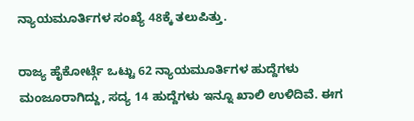ನ್ಯಾಯಮೂರ್ತಿಗಳ ಸಂಖ್ಯೆ 48ಕ್ಕೆ ತಲುಪಿತ್ತು.

ರಾಜ್ಯ ಹೈಕೋರ್ಟ್ಗೆ ಒಟ್ಟು 62 ನ್ಯಾಯಮೂರ್ತಿಗಳ ಹುದ್ದೆಗಳು ಮಂಜೂರಾಗಿದ್ದು, ಸದ್ಯ 14 ಹುದ್ದೆಗಳು ಇನ್ನೂ ಖಾಲಿ ಉಳಿದಿವೆ. ಈಗ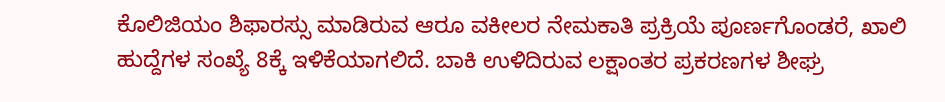ಕೊಲಿಜಿಯಂ ಶಿಫಾರಸ್ಸು ಮಾಡಿರುವ ಆರೂ ವಕೀಲರ ನೇಮಕಾತಿ ಪ್ರಕ್ರಿಯೆ ಪೂರ್ಣಗೊಂಡರೆ, ಖಾಲಿ ಹುದ್ದೆಗಳ ಸಂಖ್ಯೆ 8ಕ್ಕೆ ಇಳಿಕೆಯಾಗಲಿದೆ. ಬಾಕಿ ಉಳಿದಿರುವ ಲಕ್ಷಾಂತರ ಪ್ರಕರಣಗಳ ಶೀಘ್ರ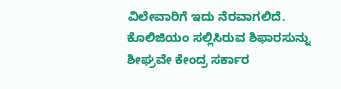ವಿಲೇವಾರಿಗೆ ಇದು ನೆರವಾಗಲಿದೆ. ಕೊಲಿಜಿಯಂ ಸಲ್ಲಿಸಿರುವ ಶಿಫಾರಸುನ್ನು ಶೀಘ್ರವೇ ಕೇಂದ್ರ ಸರ್ಕಾರ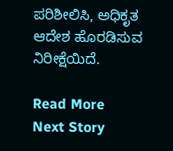ಪರಿಶೀಲಿಸಿ, ಅಧಿಕೃತ ಆದೇಶ ಹೊರಡಿಸುವ ನಿರೀಕ್ಷೆಯಿದೆ.

Read More
Next Story